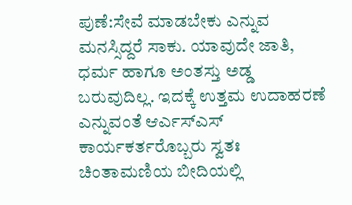ಪುಣೆ:ಸೇವೆ ಮಾಡಬೇಕು ಎನ್ನುವ ಮನಸ್ಸಿದ್ದರೆ ಸಾಕು. ಯಾವುದೇ ಜಾತಿ, ಧರ್ಮ ಹಾಗೂ ಅಂತಸ್ತು ಅಡ್ಡ ಬರುವುದಿಲ್ಲ. ಇದಕ್ಕೆ ಉತ್ತಮ ಉದಾಹರಣೆ ಎನ್ನುವಂತೆ ಆರ್ಎಸ್ಎಸ್ ಕಾರ್ಯಕರ್ತರೊಬ್ಬರು ಸ್ವತಃ ಚಿಂತಾಮಣಿಯ ಬೀದಿಯಲ್ಲಿ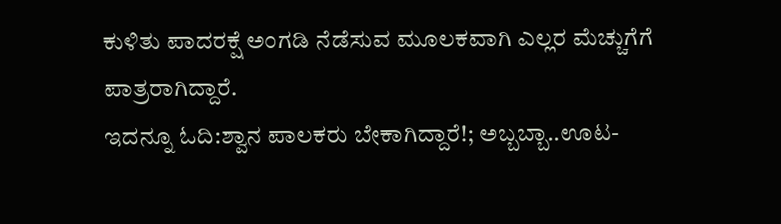ಕುಳಿತು ಪಾದರಕ್ಷೆ ಅಂಗಡಿ ನೆಡೆಸುವ ಮೂಲಕವಾಗಿ ಎಲ್ಲರ ಮೆಚ್ಚುಗೆಗೆ ಪಾತ್ರರಾಗಿದ್ದಾರೆ.
ಇದನ್ನೂ ಓದಿ:ಶ್ವಾನ ಪಾಲಕರು ಬೇಕಾಗಿದ್ದಾರೆ!; ಅಬ್ಬಬ್ಬಾ..ಊಟ-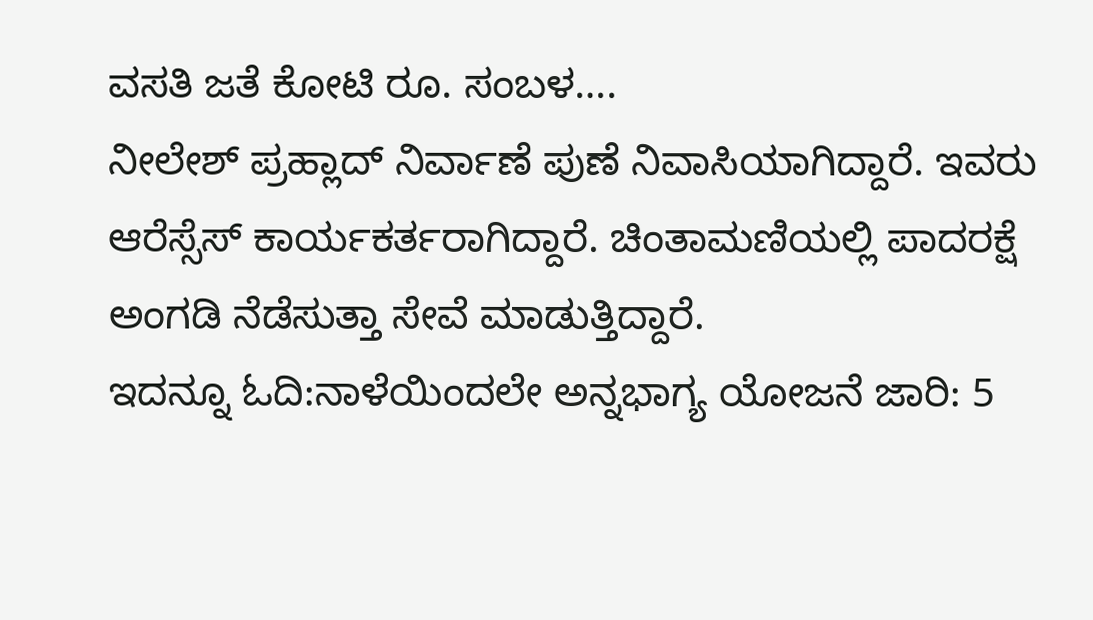ವಸತಿ ಜತೆ ಕೋಟಿ ರೂ. ಸಂಬಳ….
ನೀಲೇಶ್ ಪ್ರಹ್ಲಾದ್ ನಿರ್ವಾಣೆ ಪುಣೆ ನಿವಾಸಿಯಾಗಿದ್ದಾರೆ. ಇವರು ಆರೆಸ್ಸೆಸ್ ಕಾರ್ಯಕರ್ತರಾಗಿದ್ದಾರೆ. ಚಿಂತಾಮಣಿಯಲ್ಲಿ ಪಾದರಕ್ಷೆ ಅಂಗಡಿ ನೆಡೆಸುತ್ತಾ ಸೇವೆ ಮಾಡುತ್ತಿದ್ದಾರೆ.
ಇದನ್ನೂ ಓದಿ:ನಾಳೆಯಿಂದಲೇ ಅನ್ನಭಾಗ್ಯ ಯೋಜನೆ ಜಾರಿ: 5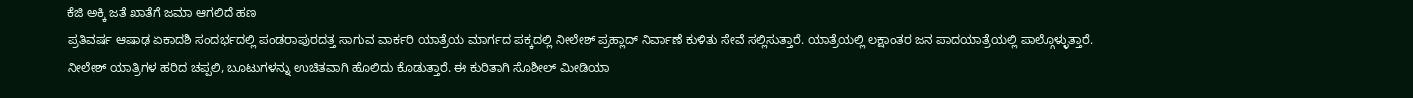ಕೆಜಿ ಅಕ್ಕಿ ಜತೆ ಖಾತೆಗೆ ಜಮಾ ಆಗಲಿದೆ ಹಣ
ಪ್ರತಿವರ್ಷ ಆಷಾಢ ಏಕಾದಶಿ ಸಂದರ್ಭದಲ್ಲಿ ಪಂಡರಾಪುರದತ್ತ ಸಾಗುವ ವಾರ್ಕರಿ ಯಾತ್ರೆಯ ಮಾರ್ಗದ ಪಕ್ಕದಲ್ಲಿ ನೀಲೇಶ್ ಪ್ರಹ್ಲಾದ್ ನಿರ್ವಾಣೆ ಕುಳಿತು ಸೇವೆ ಸಲ್ಲಿಸುತ್ತಾರೆ. ಯಾತ್ರೆಯಲ್ಲಿ ಲಕ್ಷಾಂತರ ಜನ ಪಾದಯಾತ್ರೆಯಲ್ಲಿ ಪಾಲ್ಗೊಳ್ಳುತ್ತಾರೆ.
ನೀಲೇಶ್ ಯಾತ್ರಿಗಳ ಹರಿದ ಚಪ್ಪಲಿ, ಬೂಟುಗಳನ್ನು ಉಚಿತವಾಗಿ ಹೊಲಿದು ಕೊಡುತ್ತಾರೆ. ಈ ಕುರಿತಾಗಿ ಸೊಶೀಲ್ ಮೀಡಿಯಾ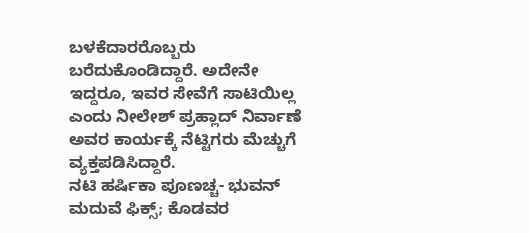ಬಳಕೆದಾರರೊಬ್ಬರು ಬರೆದುಕೊಂಡಿದ್ದಾರೆ. ಅದೇನೇ ಇದ್ದರೂ, ಇವರ ಸೇವೆಗೆ ಸಾಟಿಯಿಲ್ಲ ಎಂದು ನೀಲೇಶ್ ಪ್ರಹ್ಲಾದ್ ನಿರ್ವಾಣೆ ಅವರ ಕಾರ್ಯಕ್ಕೆ ನೆಟ್ಟಿಗರು ಮೆಚ್ಚುಗೆ ವ್ಯಕ್ತಪಡಿಸಿದ್ದಾರೆ.
ನಟಿ ಹರ್ಷಿಕಾ ಪೂಣಚ್ಚ- ಭುವನ್ ಮದುವೆ ಫಿಕ್ಸ್; ಕೊಡವರ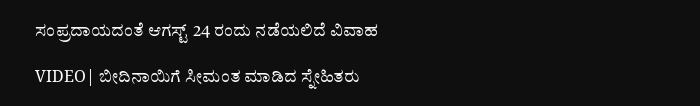ಸಂಪ್ರದಾಯದಂತೆ ಆಗಸ್ಟ್ 24 ರಂದು ನಡೆಯಲಿದೆ ವಿವಾಹ

VIDEO| ಬೀದಿನಾಯಿಗೆ ಸೀಮಂತ ಮಾಡಿದ ಸ್ನೇಹಿತರು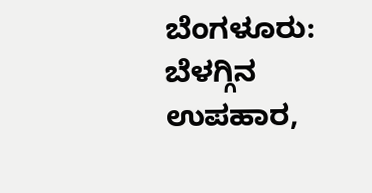ಬೆಂಗಳೂರು: ಬೆಳಗ್ಗಿನ ಉಪಹಾರ,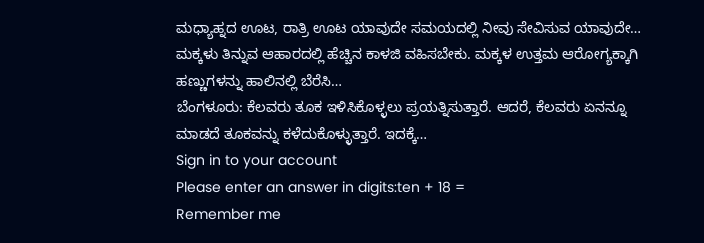ಮಧ್ಯಾಹ್ನದ ಊಟ, ರಾತ್ರಿ ಊಟ ಯಾವುದೇ ಸಮಯದಲ್ಲಿ ನೀವು ಸೇವಿಸುವ ಯಾವುದೇ…
ಮಕ್ಕಳು ತಿನ್ನುವ ಆಹಾರದಲ್ಲಿ ಹೆಚ್ಚಿನ ಕಾಳಜಿ ವಹಿಸಬೇಕು. ಮಕ್ಕಳ ಉತ್ತಮ ಆರೋಗ್ಯಕ್ಕಾಗಿ ಹಣ್ಣುಗಳನ್ನು ಹಾಲಿನಲ್ಲಿ ಬೆರೆಸಿ…
ಬೆಂಗಳೂರು: ಕೆಲವರು ತೂಕ ಇಳಿಸಿಕೊಳ್ಳಲು ಪ್ರಯತ್ನಿಸುತ್ತಾರೆ. ಆದರೆ, ಕೆಲವರು ಏನನ್ನೂ ಮಾಡದೆ ತೂಕವನ್ನು ಕಳೆದುಕೊಳ್ಳುತ್ತಾರೆ. ಇದಕ್ಕೆ…
Sign in to your account
Please enter an answer in digits:ten + 18 =
Remember me